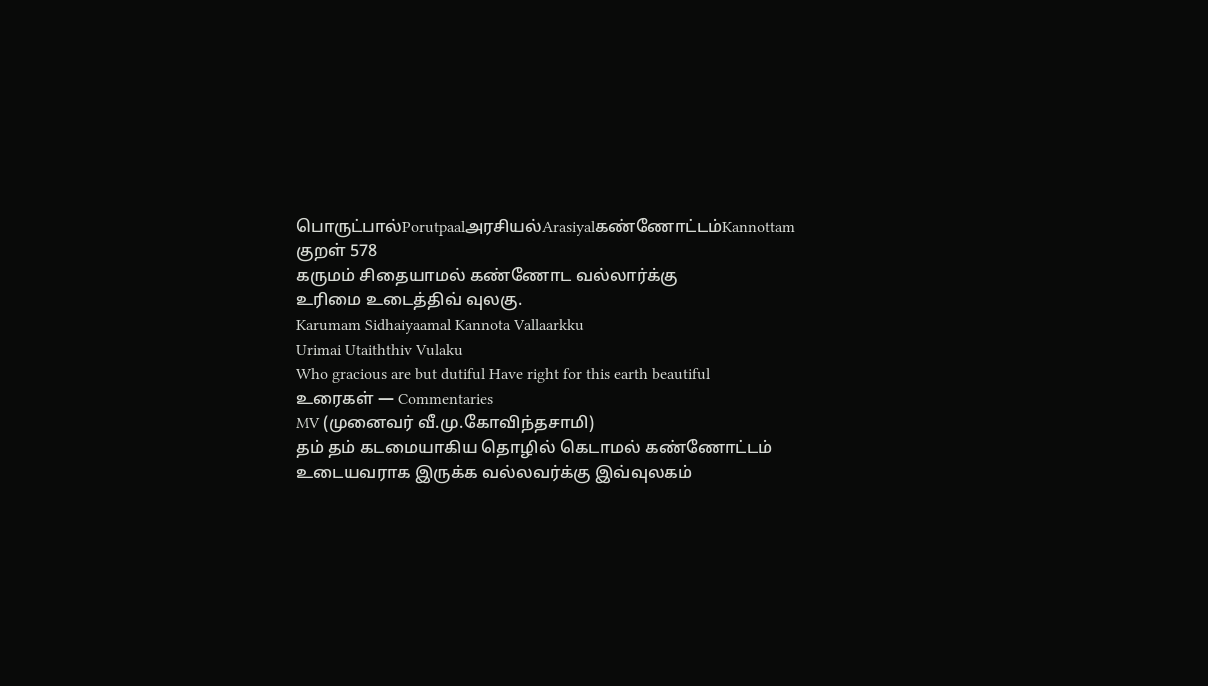பொருட்பால்Porutpaalஅரசியல்Arasiyalகண்ணோட்டம்Kannottam
குறள் 578
கருமம் சிதையாமல் கண்ணோட வல்லார்க்கு
உரிமை உடைத்திவ் வுலகு.
Karumam Sidhaiyaamal Kannota Vallaarkku
Urimai Utaiththiv Vulaku
Who gracious are but dutiful Have right for this earth beautiful
உரைகள் — Commentaries
MV (முனைவர் வீ.மு.கோவிந்தசாமி)
தம் தம் கடமையாகிய தொழில் கெடாமல் கண்ணோட்டம் உடையவராக இருக்க வல்லவர்க்கு இவ்வுலகம்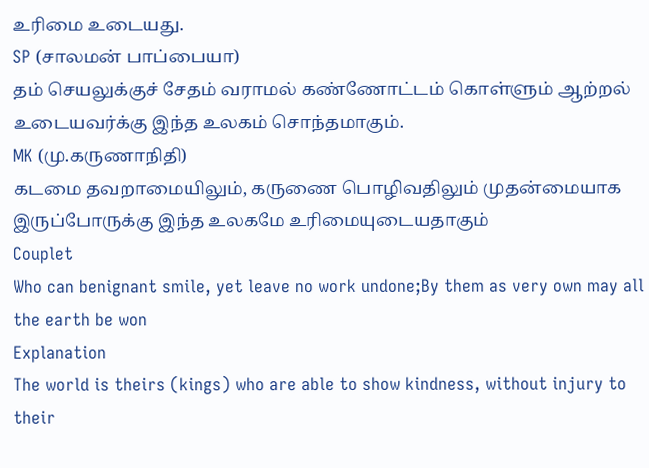உரிமை உடையது.
SP (சாலமன் பாப்பையா)
தம் செயலுக்குச் சேதம் வராமல் கண்ணோட்டம் கொள்ளும் ஆற்றல் உடையவர்க்கு இந்த உலகம் சொந்தமாகும்.
MK (மு.கருணாநிதி)
கடமை தவறாமையிலும், கருணை பொழிவதிலும் முதன்மையாக இருப்போருக்கு இந்த உலகமே உரிமையுடையதாகும்
Couplet
Who can benignant smile, yet leave no work undone;By them as very own may all the earth be won
Explanation
The world is theirs (kings) who are able to show kindness, without injury to their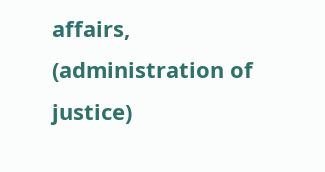affairs, (administration of justice)